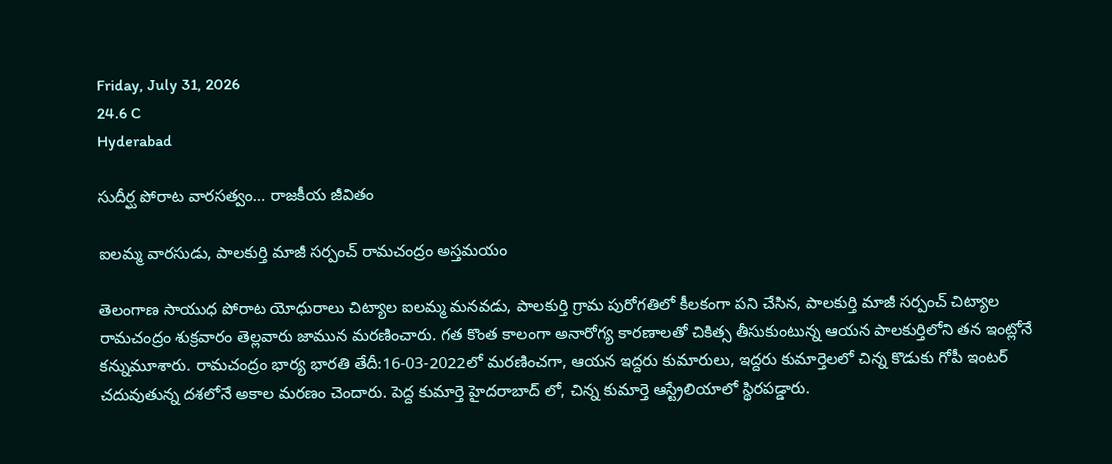Friday, July 31, 2026
24.6 C
Hyderabad

సుదీర్ఘ పోరాట వారసత్వం… రాజకీయ జీవితం

ఐలమ్మ వారసుడు, పాలకుర్తి మాజీ సర్పంచ్ రామచంద్రం అస్తమయం

తెలంగాణ సాయుధ పోరాట యోధురాలు చిట్యాల ఐలమ్మ మనవడు, పాలకుర్తి గ్రామ పురోగతిలో కీలకంగా పని చేసిన, పాలకుర్తి మాజీ సర్పంచ్ చిట్యాల రామచంద్రం శుక్రవారం తెల్లవారు జామున మరణించారు. గత కొంత కాలంగా అనారోగ్య కారణాలతో చికిత్స తీసుకుంటున్న ఆయన పాలకుర్తిలోని తన ఇంట్లోనే కన్నుమూశారు. రామచంద్రం భార్య భారతి తేదీ:16-03-2022లో మరణించగా, ఆయన ఇద్దరు కుమారులు, ఇద్దరు కుమార్తెలలో చిన్న కొడుకు గోపీ ఇంటర్ చదువుతున్న దశలోనే అకాల మరణం చెందారు. పెద్ద కుమార్తె హైదరాబాద్ లో, చిన్న కుమార్తె ఆస్ట్రేలియాలో స్థిరపడ్డారు.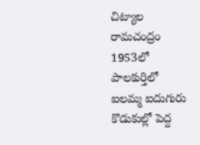చిట్యాల రామచంద్రం 1953లో పాలకుర్తిలో ఐలమ్మ ఐదుగురు కొడుకుల్లో పెద్ద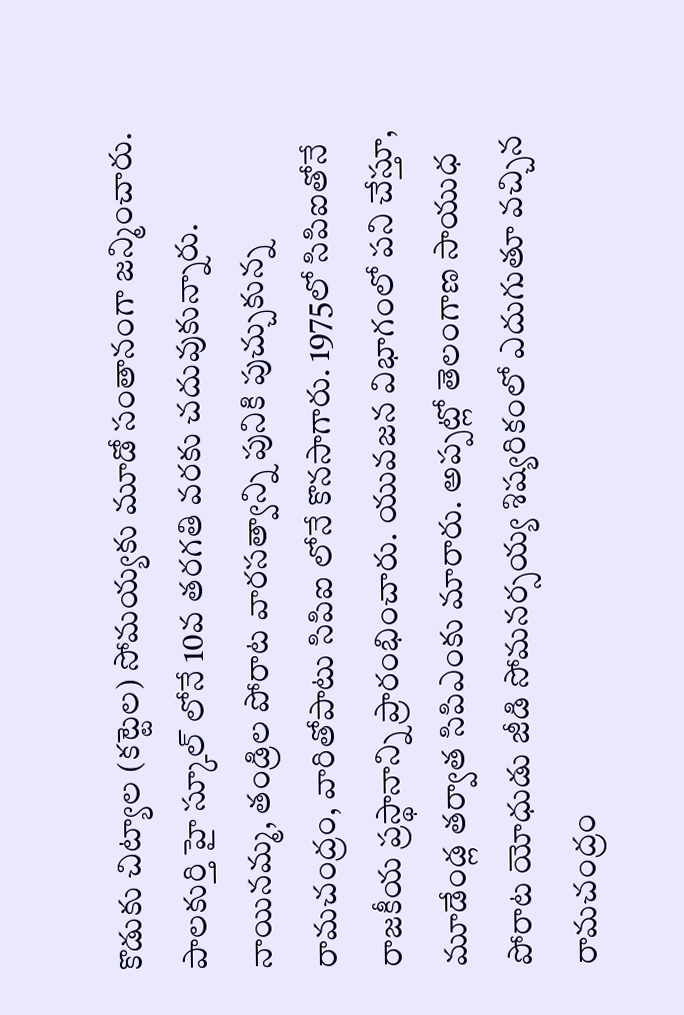కొడుకు చిట్యాల (కట్టెల) సోమయ్యకు మూడో సంతానంగా జన్మించారు. పాలకుర్తి హై స్కూల్ లోనే 10వ తరగతి వరకు చదువుకున్నారు. నాయినమ్మ, తండ్రిల పోరాట వారసత్వాన్ని పునికి పుచ్చుకున్న రామచంద్రం, వారితోపాటు సిపిఐ లోనే కొనసాగారు. 1975లో సిపిఐతోనే రాజకీయ ప్రస్థానాన్ని ప్రారంభించారు. యువజన విభాగంలో పని చేస్తూ, మూడేండ్ల తర్వాత సిపిఎంకు మారారు. అప్పట్లో తెలంగాణ సాయుధ పోరాట యోధుడు జీడి సోమనర్సయ్య శిష్యరికంలో ఎదుగుతూ వచ్చిన రామచంద్రం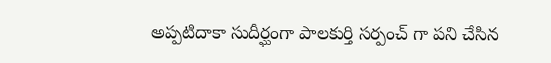అప్పటిదాకా సుదీర్ఘంగా పాలకుర్తి సర్పంచ్ గా పని చేసిన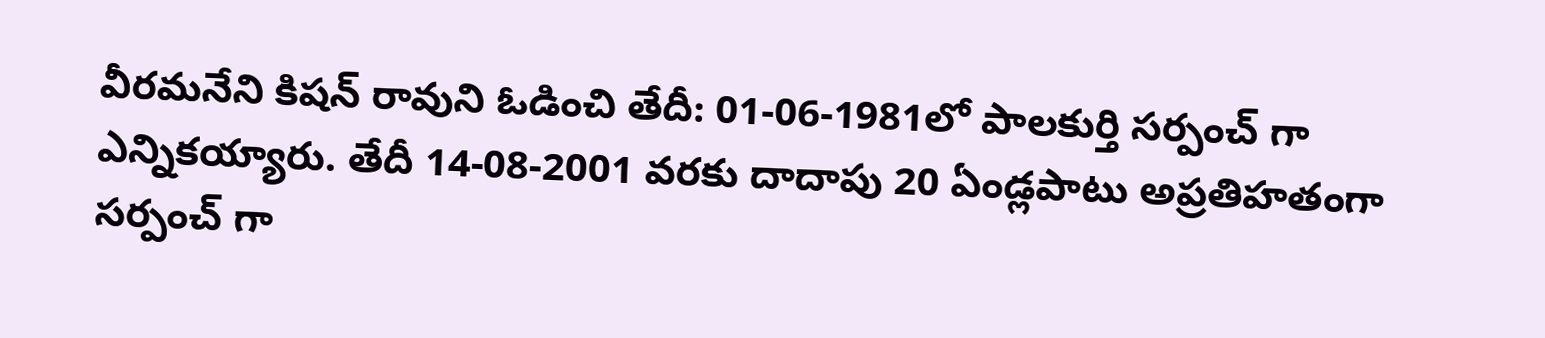వీరమనేని కిషన్ రావుని ఓడించి తేదీ: 01-06-1981లో పాలకుర్తి సర్పంచ్ గా ఎన్నికయ్యారు. తేదీ 14-08-2001 వరకు దాదాపు 20 ఏండ్లపాటు అప్రతిహతంగా సర్పంచ్ గా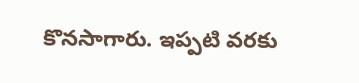కొనసాగారు. ఇప్పటి వరకు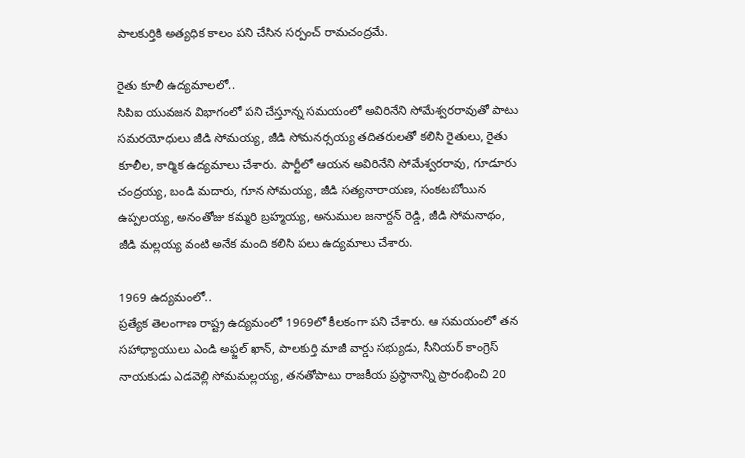పాలకుర్తికి అత్యధిక కాలం పని చేసిన సర్పంచ్ రామచంద్రమే.

రైతు కూలీ ఉద్యమాలలో..
సిపిఐ యువజన విభాగంలో పని చేస్తూన్న సమయంలో అవిరినేని సోమేశ్వరరావుతో పాటు సమరయోధులు జీడి సోమయ్య, జీడి సోమనర్సయ్య తదితరులతో కలిసి రైతులు, రైతు కూలీల, కార్మిక ఉద్యమాలు చేశారు. పార్టీలో ఆయన అవిరినేని సోమేశ్వరరావు, గూడూరు చంద్రయ్య, బండి మదారు, గూన సోమయ్య, జీడి సత్యనారాయణ, సంకటబోయిన ఉప్పలయ్య, అనంతోజు కమ్మరి బ్రహ్మయ్య, అనుముల జనార్దన్ రెడ్డి, జీడి సోమనాథం, జీడి మల్లయ్య వంటి అనేక మంది కలిసి పలు ఉద్యమాలు చేశారు.

1969 ఉద్యమంలో..
ప్రత్యేక తెలంగాణ రాష్ట్ర ఉద్యమంలో 1969లో కీలకంగా పని చేశారు. ఆ సమయంలో తన సహాధ్యాయులు ఎండి అఫ్జల్ ఖాన్, పాలకుర్తి మాజీ వార్డు సభ్యుడు, సీనియర్ కాంగ్రెస్ నాయకుడు ఎడవెల్లి సోమమల్లయ్య, తనతోపాటు రాజకీయ ప్రస్థానాన్ని ప్రారంభించి 20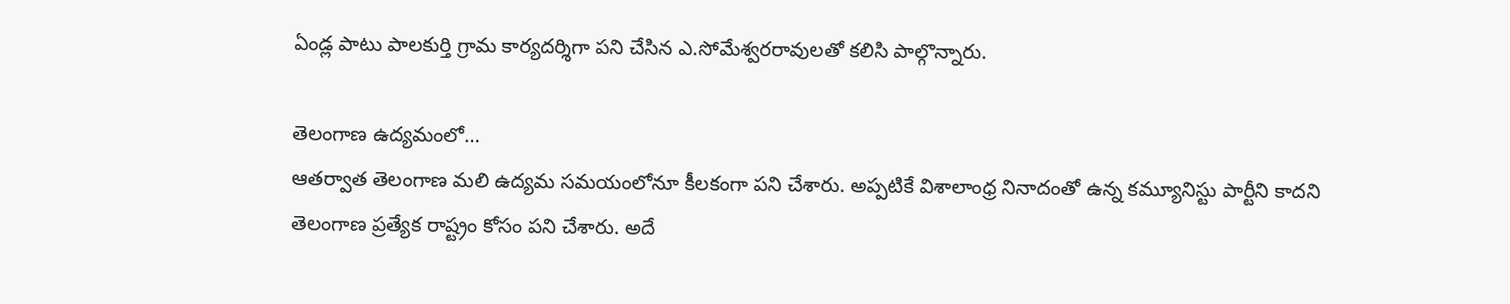ఏండ్ల పాటు పాలకుర్తి గ్రామ కార్యదర్శిగా పని చేసిన ఎ.సోమేశ్వరరావులతో కలిసి పాల్గొన్నారు.

తెలంగాణ ఉద్యమంలో…
ఆతర్వాత తెలంగాణ మలి ఉద్యమ సమయంలోనూ కీలకంగా పని చేశారు. అప్పటికే విశాలాంధ్ర నినాదంతో ఉన్న కమ్యూనిస్టు పార్టీని కాదని తెలంగాణ ప్రత్యేక రాష్ట్రం కోసం పని చేశారు. అదే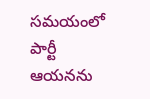సమయంలో పార్టీ ఆయనను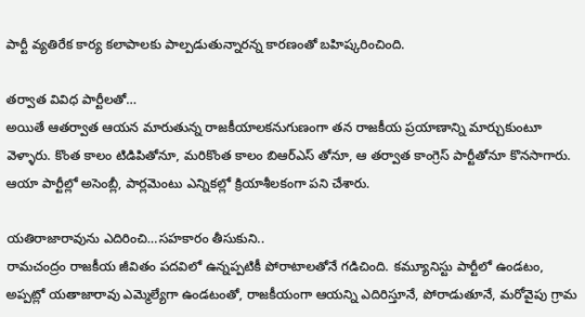పార్టీ వ్యతిరేక కార్య కలాపాలకు పాల్పడుతున్నారన్న కారణంతో బహిష్కరించింది.

తర్వాత వివిధ పార్టీలతో…
అయితే ఆతర్వాత ఆయన మారుతున్న రాజకీయాలకనుగుణంగా తన రాజకీయ ప్రయాణాన్ని మార్చుకుంటూ వెళ్ళారు. కొంత కాలం టిడిపితోనూ, మరికొంత కాలం బిఆర్ఎస్ తోనూ, ఆ తర్వాత కాంగ్రెస్ పార్టీతోనూ కొనసాగారు. ఆయా పార్టీల్లో అసెంబ్లీ, పార్లమెంటు ఎన్నికల్లో క్రియాశీలకంగా పని చేశారు.

యతిరాజారావును ఎదిరించి…సహకారం తీసుకుని..
రామచంద్రం రాజకీయ జీవితం పదవిలో ఉన్నప్పటికీ పోరాటాలతోనే గడిచింది. కమ్యూనిస్టు పార్టీలో ఉండటం, అప్పట్లో యతాజారావు ఎమ్మెల్యేగా ఉండటంతో, రాజకీయంగా ఆయన్ని ఎదిరిస్తూనే, పోరాడుతూనే, మరోవైపు గ్రామ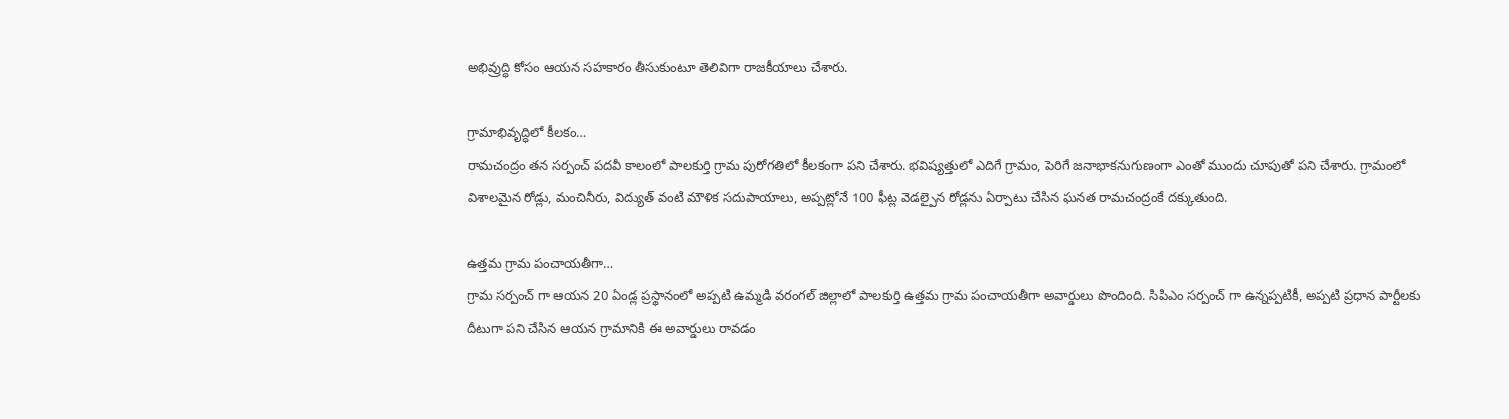అభివ్రుద్ధి కోసం ఆయన సహకారం తీసుకుంటూ తెలివిగా రాజకీయాలు చేశారు.

గ్రామాభివృద్ధిలో కీలకం…
రామచంద్రం తన సర్పంచ్ పదవీ కాలంలో పాలకుర్తి గ్రామ పురోగతిలో కీలకంగా పని చేశారు. భవిష్యత్తులో ఎదిగే గ్రామం, పెరిగే జనాభాకనుగుణంగా ఎంతో ముందు చూపుతో పని చేశారు. గ్రామంలో విశాలమైన రోడ్లు, మంచినీరు, విద్యుత్ వంటి మౌళిక సదుపాయాలు, అప్పట్లోనే 100 ఫీట్ల వెడల్పైన రోడ్లను ఏర్పాటు చేసిన ఘనత రామచంద్రంకే దక్కుతుంది.

ఉత్తమ గ్రామ పంచాయతీగా…
గ్రామ సర్పంచ్ గా ఆయన 20 ఏండ్ల ప్రస్థానంలో అప్పటి ఉమ్మడి వరంగల్ జిల్లాలో పాలకుర్తి ఉత్తమ గ్రామ పంచాయతీగా అవార్డులు పొందింది. సిపిఎం సర్పంచ్ గా ఉన్నప్పటికీ, అప్పటి ప్రధాన పార్టీలకు దీటుగా పని చేసిన ఆయన గ్రామానికి ఈ అవార్డులు రావడం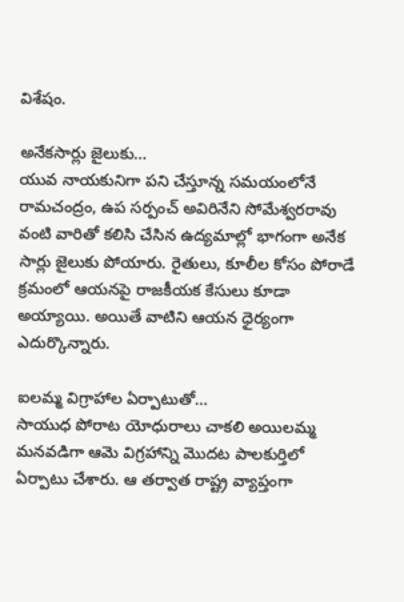విశేషం.

అనేకసార్లు జైలుకు…
యువ నాయకునిగా పని చేస్తూన్న సమయంలోనే రామచంద్రం, ఉప సర్పంచ్ అవిరినేని సోమేశ్వరరావు వంటి వారితో కలిసి చేసిన ఉద్యమాల్లో భాగంగా అనేక సార్లు జైలుకు పోయారు. రైతులు, కూలీల కోసం పోరాడే క్రమంలో ఆయనపై రాజకీయక కేసులు కూడా అయ్యాయి. అయితే వాటిని ఆయన ధైర్యంగా ఎదుర్కొన్నారు.

ఐలమ్మ విగ్రాహాల ఏర్పాటుతో…
సాయుధ పోరాట యోధురాలు చాకలి అయిలమ్మ మనవడిగా ఆమె విగ్రహాన్ని మొదట పాలకుర్తిలో ఏర్పాటు చేశారు. ఆ తర్వాత రాష్ట్ర వ్యాప్తంగా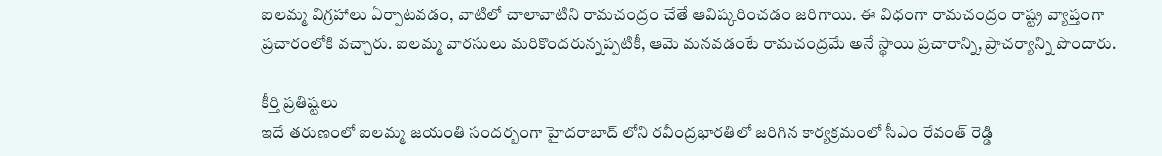ఐలమ్మ విగ్రహాలు ఏర్పాటవడం, వాటిలో చాలావాటిని రామచంద్రం చేతే ఆవిష్కరించడం జరిగాయి. ఈ విధంగా రామచంద్రం రాష్ట్ర వ్యాప్తంగా ప్రచారంలోకి వచ్చారు. ఐలమ్మ వారసులు మరికొందరున్నప్పటికీ, ఆమె మనవడంటే రామచంద్రమే అనే స్థాయి ప్రచారాన్ని, ప్రాచర్యాన్ని పొందారు.

కీర్తి ప్రతిష్టలు
ఇదే తరుణంలో ఐలమ్మ జయంతి సందర్బంగా హైదరాబాద్ లోని రవీంద్రభారతిలో జరిగిన కార్యక్రమంలో సీఎం రేవంత్ రెడ్డి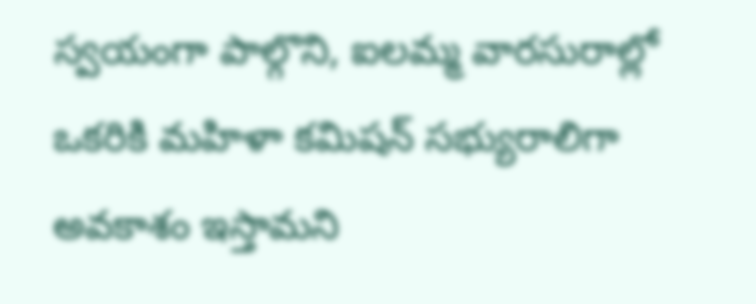స్వయంగా పాల్గొని, ఐలమ్మ వారసురాల్లో ఒకరికి మహిళా కమిషన్ సభ్యురాలిగా అవకాశం ఇస్తామని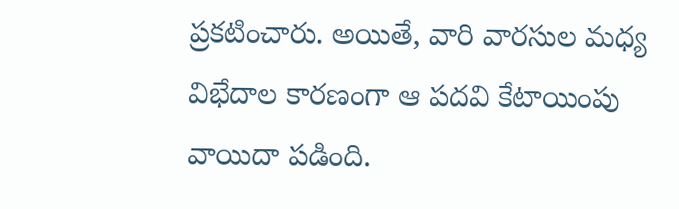ప్రకటించారు. అయితే, వారి వారసుల మధ్య విభేదాల కారణంగా ఆ పదవి కేటాయింపు వాయిదా పడింది.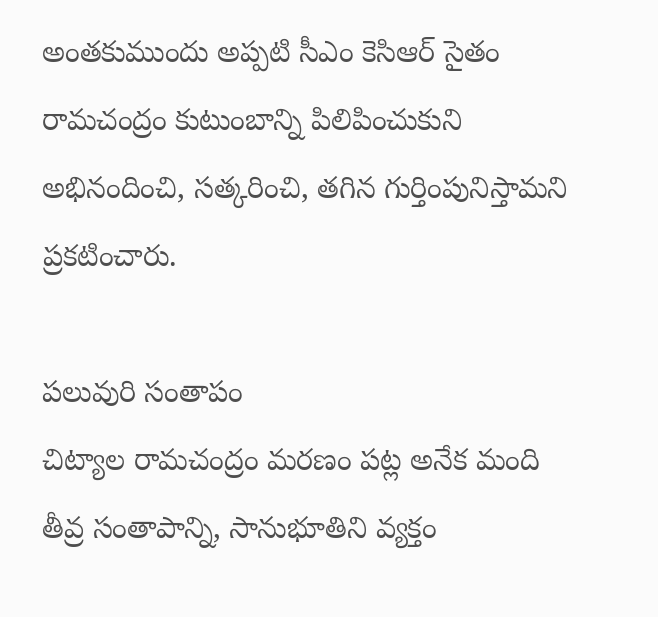అంతకుముందు అప్పటి సీఎం కెసిఆర్ సైతం రామచంద్రం కుటుంబాన్ని పిలిపించుకుని అభినందించి, సత్కరించి, తగిన గుర్తింపునిస్తామని ప్రకటించారు.

పలువురి సంతాపం
చిట్యాల రామచంద్రం మరణం పట్ల అనేక మంది తీవ్ర సంతాపాన్ని, సానుభూతిని వ్యక్తం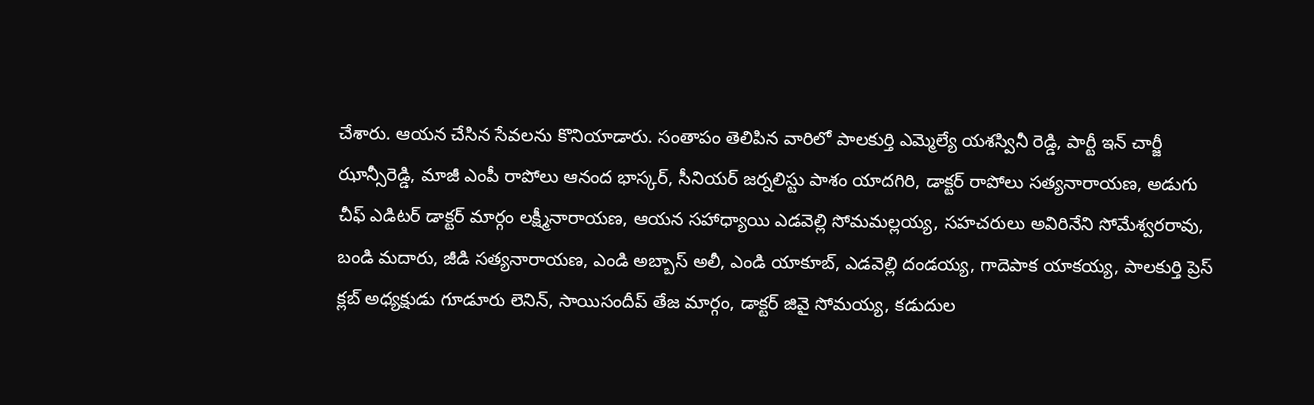చేశారు. ఆయన చేసిన సేవలను కొనియాడారు. సంతాపం తెలిపిన వారిలో పాలకుర్తి ఎమ్మెల్యే యశస్వినీ రెడ్డి, పార్టీ ఇన్ చార్జీ ఝాన్సీరెడ్డి, మాజీ ఎంపీ రాపోలు ఆనంద భాస్కర్, సీనియర్ జర్నలిస్టు పాశం యాదగిరి, డాక్టర్ రాపోలు సత్యనారాయణ, అడుగు చీఫ్ ఎడిటర్ డాక్టర్ మార్గం లక్ష్మీనారాయణ, ఆయన సహాధ్యాయి ఎడవెల్లి సోమమల్లయ్య, సహచరులు అవిరినేని సోమేశ్వరరావు, బండి మదారు, జీడి సత్యనారాయణ, ఎండి అబ్బాస్ అలీ, ఎండి యాకూబ్, ఎడవెల్లి దండయ్య, గాదెపాక యాకయ్య, పాలకుర్తి ప్రెస్ క్లబ్ అధ్యక్షుడు గూడూరు లెనిన్, సాయిసందీప్ తేజ మార్గం, డాక్టర్ జివై సోమయ్య, కడుదుల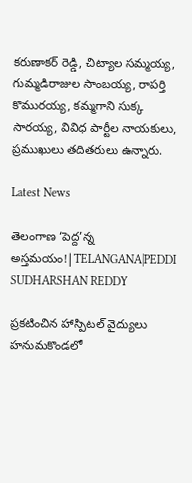కరుణాకర్ రెడ్డి, చిట్యాల సమ్మయ్య, గుమ్మడిరాజుల సాంబయ్య, రాపర్తి కొమురయ్య, కమ్మగాని సుక్క సారయ్య, వివిధ పార్టీల నాయకులు, ప్రముఖులు తదితరులు ఉన్నారు.

Latest News

తెలంగాణ ‘పెద్ద’న్న అస్తమయం!|TELANGANA|PEDDI SUDHARSHAN REDDY

ప్రకటించిన హాస్పిటల్ వైద్యులు హనుమకొండలో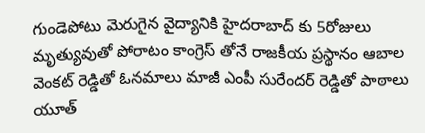గుండెపోటు మెరుగైన వైద్యానికి హైదరాబాద్ కు 5రోజులు మృత్యువుతో పోరాటం కాంగ్రెస్ తోనే రాజకీయ ప్రస్థానం ఆబాల వెంకట్ రెడ్డితో ఓనమాలు మాజీ ఎంపీ సురేందర్ రెడ్డితో పాఠాలు యూత్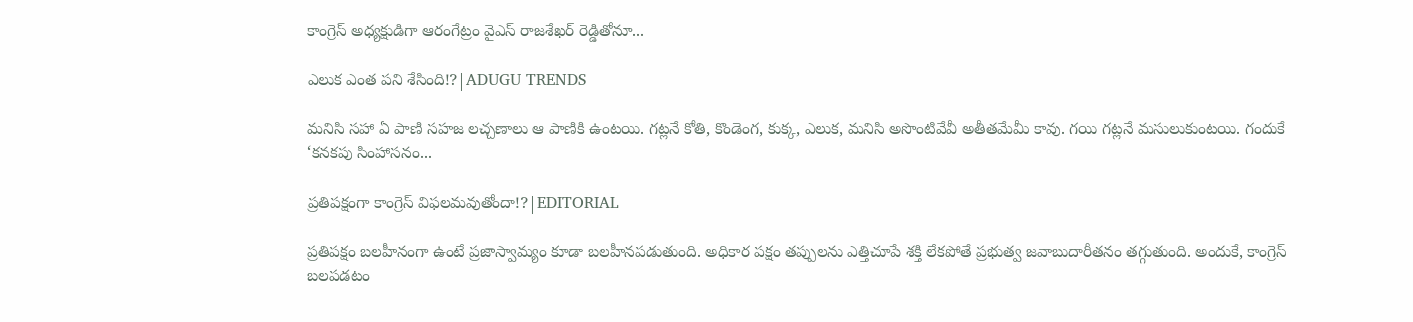కాంగ్రెస్ అధ్యక్షుడిగా ఆరంగేట్రం వైఎస్ రాజశేఖర్ రెడ్డితోనూ...

ఎలుక ఎంత పని శేసింది!?|ADUGU TRENDS

మనిసి సహా ఏ పాణి సహజ లచ్చణాలు ఆ పాణికి ఉంటయి. గట్లనే కోతి, కొండెంగ, కుక్క, ఎలుక, మనిసి అసొంటివేవీ అతీతమేమీ కావు. గయి గట్లనే మసులుకుంటయి. గందుకే ‘కనకపు సింహాసనం...

ప్రతిపక్షంగా కాంగ్రెస్ విఫలమవుతోందా!?|EDITORIAL

ప్రతిపక్షం బలహీనంగా ఉంటే ప్రజాస్వామ్యం కూడా బలహీనపడుతుంది. అధికార పక్షం తప్పులను ఎత్తిచూపే శక్తి లేకపోతే ప్రభుత్వ జవాబుదారీతనం తగ్గుతుంది. అందుకే, కాంగ్రెస్ బలపడటం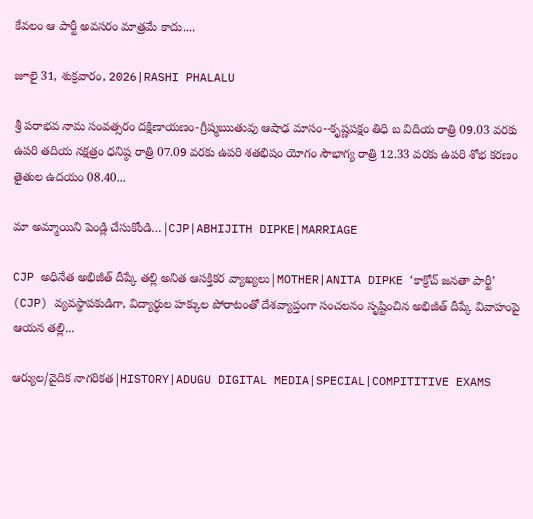కేవలం ఆ పార్టీ అవసరం మాత్రమే కాదు....

జూలై 31, శుక్రవారం, 2026|RASHI PHALALU

శ్రీ పరాభవ నామ సంవత్సరం దక్షిణాయణం-గ్రీష్మఋతువు ఆషాఢ మాసం--కృష్ణపక్షం తిధి బ విదియ రాత్రి 09.03 వరకు ఉపరి తదియ నక్షత్రం ధనిష్ఠ రాత్రి 07.09 వరకు ఉపరి శతభిషం యోగం సౌభాగ్య రాత్రి 12.33 వరకు ఉపరి శోభ కరణం తైతుల ఉదయం 08.40...

మా అమ్మాయిని పెండ్లి చేసుకోండి…|CJP|ABHIJITH DIPKE|MARRIAGE

CJP అధినేత అభిజీత్ దీప్కే తల్లి అనిత ఆసక్తికర వ్యాఖ్యలు|MOTHER|ANITA DIPKE ‘కాక్రోచ్ జనతా పార్టీ’ (CJP) వ్యవస్థాపకుడిగా, విద్యార్థుల హక్కుల పోరాటంతో దేశవ్యాప్తంగా సంచలనం సృష్టించిన అభిజీత్ దీప్కే వివాహంపై ఆయన తల్లి...

ఆర్యుల/వైదిక నాగరికత|HISTORY|ADUGU DIGITAL MEDIA|SPECIAL|COMPITITIVE EXAMS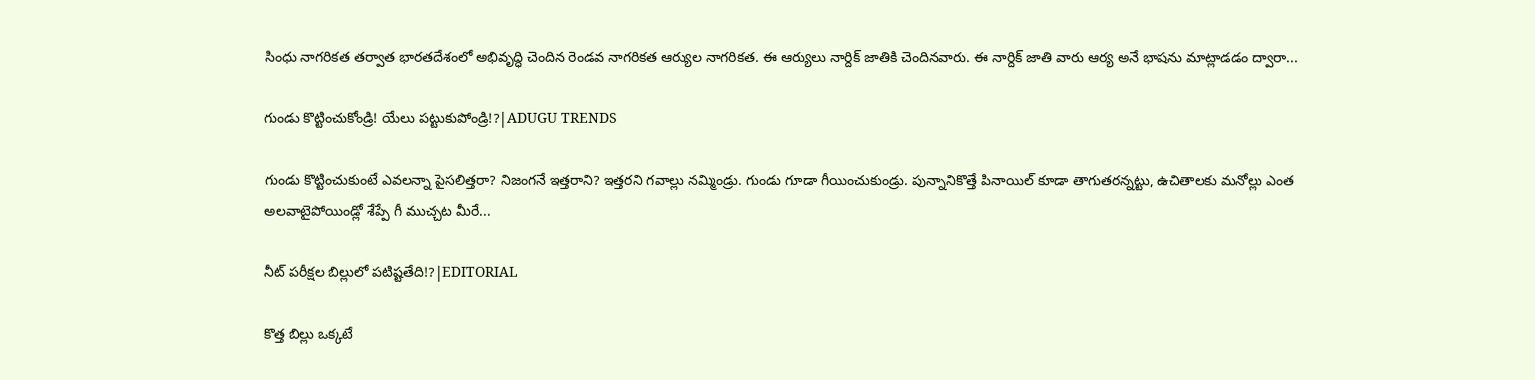సింధు నాగరికత తర్వాత భారతదేశంలో అభివృద్ధి చెందిన రెండవ నాగరికత ఆర్యుల నాగరికత. ఈ ఆర్యులు నార్దిక్ జాతికి చెందినవారు. ఈ నార్దిక్ జాతి వారు ఆర్య అనే భాషను మాట్లాడడం ద్వారా...

గుండు కొట్టించుకోండ్రి! యేలు పట్టుకుపోండ్రి!?|ADUGU TRENDS

గుండు కొట్టించుకుంటే ఎవలన్నా పైసలిత్తరా? నిజంగనే ఇత్తరాని? ఇత్తరని గవాల్లు నమ్మిండ్రు. గుండు గూడా గీయించుకుండ్రు. పున్నానికొత్తే పినాయిల్ కూడా తాగుతరన్నట్టు, ఉచితాలకు మనోల్లు ఎంత అలవాటైపోయిండ్లో శేప్పే గీ ముచ్చట మీరే...

నీట్ పరీక్షల బిల్లులో పటిష్టతేది!?|EDITORIAL

కొత్త బిల్లు ఒక్కటే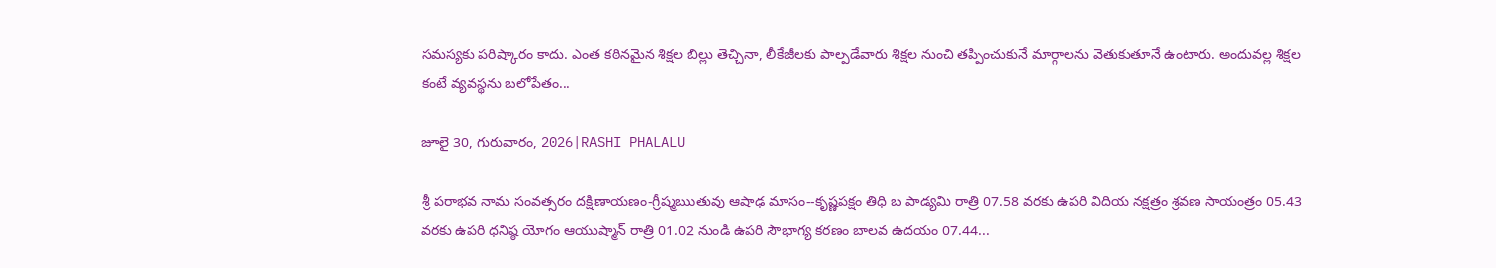సమస్యకు పరిష్కారం కాదు. ఎంత కఠినమైన శిక్షల బిల్లు తెచ్చినా, లీకేజీలకు పాల్పడేవారు శిక్షల నుంచి తప్పించుకునే మార్గాలను వెతుకుతూనే ఉంటారు. అందువల్ల శిక్షల కంటే వ్యవస్థను బలోపేతం...

జూలై 30, గురువారం, 2026|RASHI PHALALU

శ్రీ పరాభవ నామ సంవత్సరం దక్షిణాయణం-గ్రీష్మఋతువు ఆషాఢ మాసం--కృష్ణపక్షం తిధి బ పాడ్యమి రాత్రి 07.58 వరకు ఉపరి విదియ నక్షత్రం శ్రవణ సాయంత్రం 05.43 వరకు ఉపరి ధనిష్ఠ యోగం ఆయుష్మాన్ రాత్రి 01.02 నుండి ఉపరి సౌభాగ్య కరణం బాలవ ఉదయం 07.44...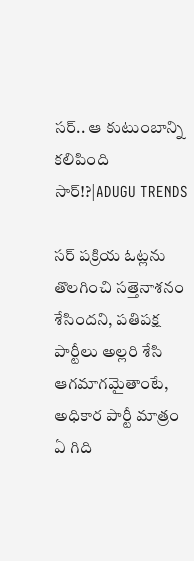సర్.. ఆ కుటుంబాన్ని కలిపింది సార్!?|ADUGU TRENDS

సర్ పక్రియ ఓట్లను తొలగించి సత్తెనాశనం శేసిందని, పతిపక్ష పార్టీలు అల్లరి శేసి ఆగమాగమైతాంటే, అధికార పార్టీ మాత్రం ఏ గిది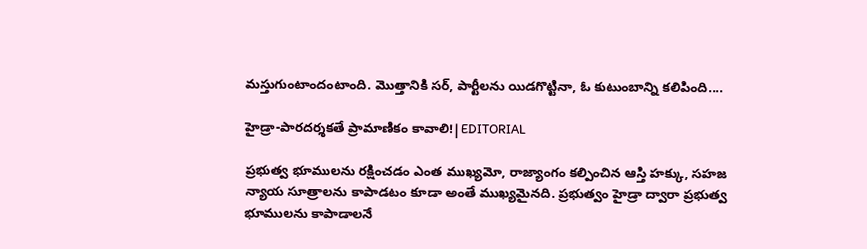మస్తుగుంటాందంటాంది. మొత్తానికి సర్, పార్టీలను యిడగొట్టినా, ఓ కుటుంబాన్ని కలిపింది....

హైడ్రా-పారదర్శకతే ప్రామాణికం కావాలి!|EDITORIAL

ప్రభుత్వ భూములను రక్షించడం ఎంత ముఖ్యమో, రాజ్యాంగం కల్పించిన ఆస్తి హక్కు, సహజ న్యాయ సూత్రాలను కాపాడటం కూడా అంతే ముఖ్యమైనది. ప్రభుత్వం హైడ్రా ద్వారా ప్రభుత్వ భూములను కాపాడాలనే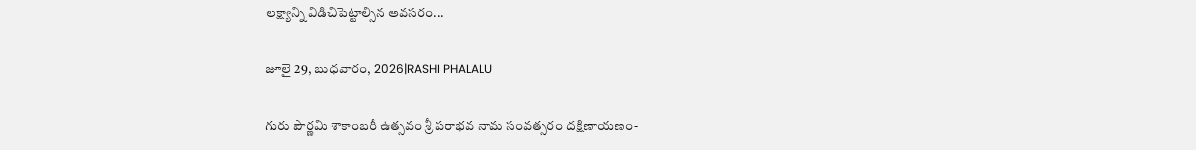లక్ష్యాన్ని విడిచిపెట్టాల్సిన అవసరం...

జూలై 29, బుధవారం, 2026|RASHI PHALALU

గురు పౌర్ణమి శాకాంబరీ ఉత్సవం శ్రీ పరాభవ నామ సంవత్సరం దక్షిణాయణం-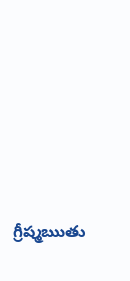గ్రీష్మఋతు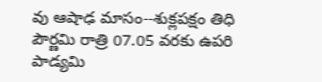వు ఆషాఢ మాసం--శుక్లపక్షం తిధి పౌర్ణమి రాత్రి 07.05 వరకు ఉపరి పాడ్యమి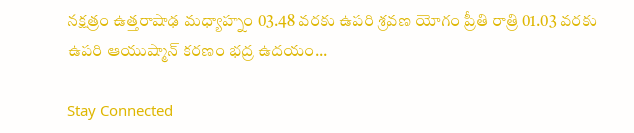నక్షత్రం ఉత్తరాషాఢ మధ్యాహ్నం 03.48 వరకు ఉపరి శ్రవణ యోగం ప్రీతి రాత్రి 01.03 వరకు ఉపరి ఆయుష్మాన్ కరణం భద్ర ఉదయం...

Stay Connected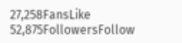27,258FansLike
52,875FollowersFollow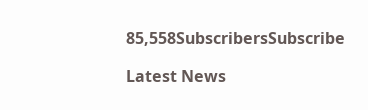85,558SubscribersSubscribe

Latest News